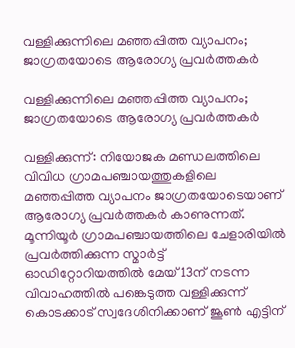വള്ളിക്കുന്നിലെ മഞ്ഞപ്പിത്ത വ്യാപനം; ജാഗ്രതയോടെ ആരോഗ്യ പ്രവർത്തകർ

വള്ളിക്കുന്നിലെ മഞ്ഞപ്പിത്ത വ്യാപനം; ജാഗ്രതയോടെ ആരോഗ്യ പ്രവർത്തകർ

വള്ളിക്കുന്ന്: നിയോജക മണ്ഡലത്തിലെ വിവിധ ഗ്രാമപഞ്ചായത്തുകളിലെ മഞ്ഞപ്പിത്ത വ്യാപനം ജാഗ്രതയോടെയാണ് ആരോഗ്യ പ്രവർത്തകർ കാണുന്നത്. മൂന്നിയൂർ ഗ്രാമപഞ്ചായത്തിലെ ചേളാരിയിൽ പ്രവർത്തിക്കുന്ന സ്മാർട്ട് ഓഡിറ്റോറിയത്തിൽ മേയ് 13ന് നടന്ന വിവാഹത്തിൽ പങ്കെടുത്ത വള്ളിക്കുന്ന് കൊടക്കാട് സ്വദേശിനിക്കാണ് ജൂൺ എട്ടിന്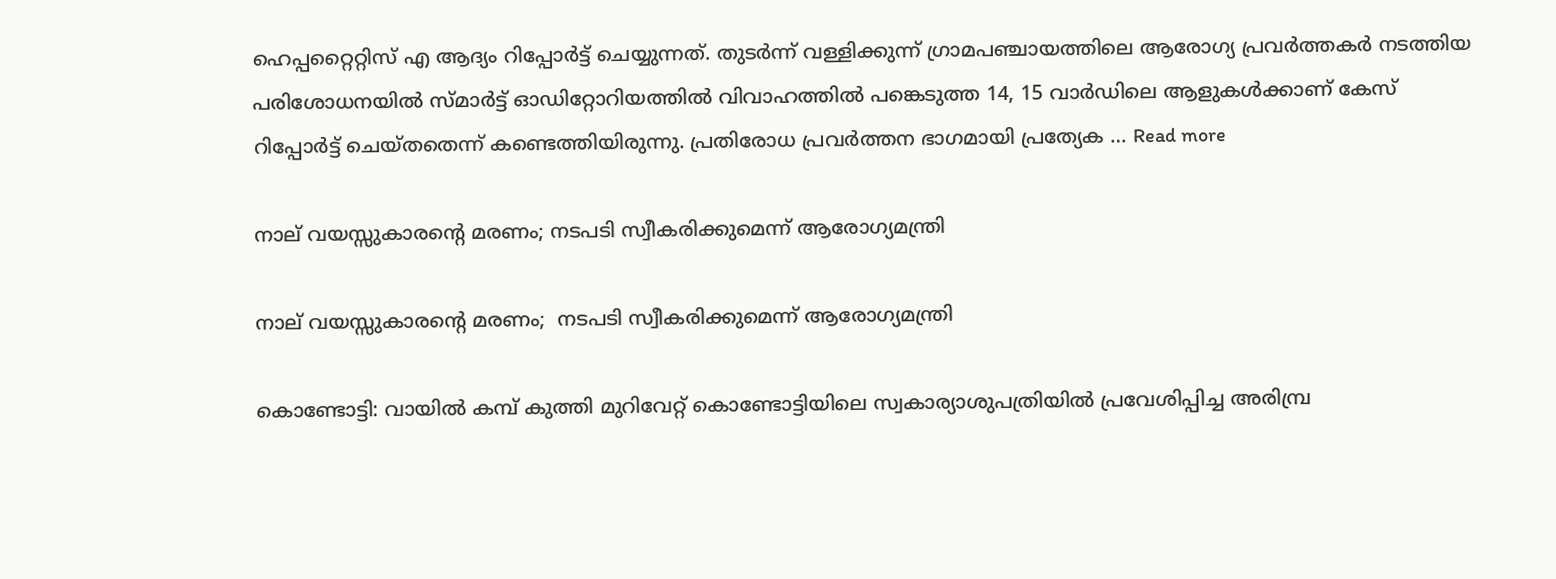ഹെപ്പറ്റൈറ്റിസ് എ ആദ്യം റിപ്പോർട്ട് ചെയ്യുന്നത്. തുടർന്ന് വള്ളിക്കുന്ന് ഗ്രാമപഞ്ചായത്തിലെ ആരോഗ്യ പ്രവർത്തകർ നടത്തിയ പരിശോധനയിൽ സ്മാർട്ട് ഓഡിറ്റോറിയത്തിൽ വിവാഹത്തിൽ പങ്കെടുത്ത 14, 15 വാർഡിലെ ആളുകൾക്കാണ് കേസ് റിപ്പോർട്ട് ചെയ്തതെന്ന് കണ്ടെത്തിയിരുന്നു. പ്രതിരോധ പ്രവർത്തന ഭാഗമായി പ്രത്യേക … Read more

നാല് വയസ്സുകാരന്റെ മരണം; നടപടി സ്വീകരിക്കുമെന്ന് ആരോഗ്യമന്ത്രി

നാല് വയസ്സുകാരന്റെ മരണം;  നടപടി സ്വീകരിക്കുമെന്ന് ആരോഗ്യമന്ത്രി

കൊണ്ടോട്ടി: വായില്‍ കമ്പ് കുത്തി മുറിവേറ്റ് കൊണ്ടോട്ടിയിലെ സ്വകാര്യാശുപത്രിയില്‍ പ്രവേശിപ്പിച്ച അരിമ്പ്ര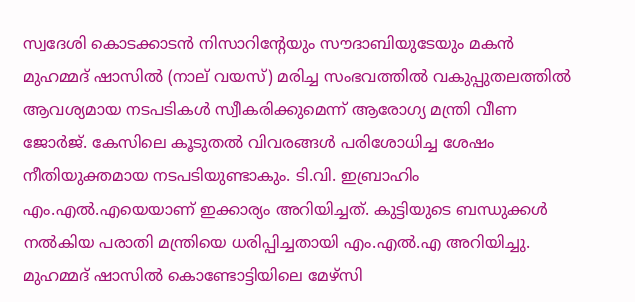സ്വദേശി കൊടക്കാടന്‍ നിസാറിന്റേയും സൗദാബിയുടേയും മകന്‍ മുഹമ്മദ് ഷാസില്‍ (നാല് വയസ്) മരിച്ച സംഭവത്തില്‍ വകുപ്പുതലത്തില്‍ ആവശ്യമായ നടപടികള്‍ സ്വീകരിക്കുമെന്ന് ആരോഗ്യ മന്ത്രി വീണ ജോര്‍ജ്. കേസിലെ കൂടുതല്‍ വിവരങ്ങള്‍ പരിശോധിച്ച ശേഷം നീതിയുക്തമായ നടപടിയുണ്ടാകും. ടി.വി. ഇബ്രാഹിം എം.എല്‍.എയെയാണ് ഇക്കാര്യം അറിയിച്ചത്. കുട്ടിയുടെ ബന്ധുക്കള്‍ നല്‍കിയ പരാതി മന്ത്രിയെ ധരിപ്പിച്ചതായി എം.എല്‍.എ അറിയിച്ചു. മുഹമ്മദ് ഷാസില്‍ കൊണ്ടോട്ടിയിലെ മേഴ്‌സി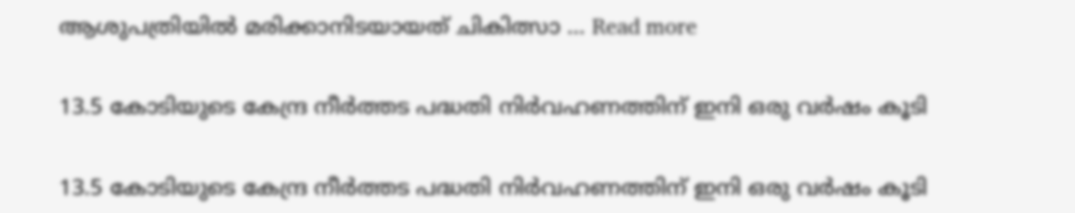ആശുപത്രിയില്‍ മരിക്കാനിടയായത് ചികിത്സാ … Read more

13.5 കോടിയുടെ കേന്ദ്ര നീർത്തട പദ്ധതി നിർവഹണത്തിന് ഇനി ഒരു വർഷം കൂടി

13.5 കോടിയുടെ കേന്ദ്ര നീർത്തട പദ്ധതി നിർവഹണത്തിന് ഇനി ഒരു വർഷം കൂടി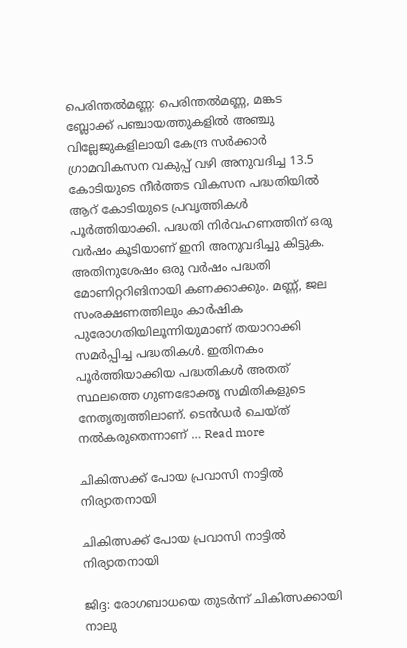പെരിന്തൽമണ്ണ: പെരിന്തൽമണ്ണ, മങ്കട ബ്ലോക്ക് പഞ്ചായത്തുകളിൽ അഞ്ചു വില്ലേജുകളിലായി കേന്ദ്ര സർക്കാർ ഗ്രാമവികസന വകുപ്പ് വഴി അനുവദിച്ച 13.5 കോടിയുടെ നീർത്തട വികസന പദ്ധതിയിൽ ആറ് കോടിയുടെ പ്രവൃത്തികൾ പൂർത്തിയാക്കി. പദ്ധതി നിർവഹണത്തിന് ഒരു വർഷം കൂടിയാണ് ഇനി അനുവദിച്ചു കിട്ടുക. അതിനുശേഷം ഒരു വർഷം പദ്ധതി മോണിറ്ററിങിനായി കണക്കാക്കും. മണ്ണ്, ജല സംരക്ഷണത്തിലും കാർഷിക പുരോഗതിയിലൂന്നിയുമാണ് തയാറാക്കി സമർപ്പിച്ച പദ്ധതികൾ. ഇതിനകം പൂർത്തിയാക്കിയ പദ്ധതികൾ അതത് സ്ഥലത്തെ ഗുണഭോക്തൃ സമിതികളുടെ നേതൃത്വത്തിലാണ്. ടെൻഡർ ചെയ്ത് നൽകരുതെന്നാണ് … Read more

ചികിത്സക്ക് പോയ പ്രവാസി നാട്ടിൽ നിര്യാതനായി

ചികിത്സക്ക് പോയ പ്രവാസി നാട്ടിൽ നിര്യാതനായി

ജിദ്ദ: രോഗബാധയെ തുടർന്ന് ചികിത്സക്കായി നാലു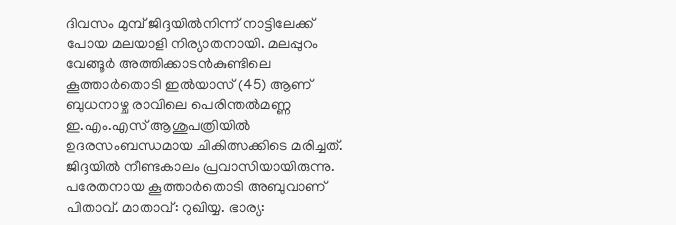ദിവസം മുമ്പ് ജിദ്ദയിൽനിന്ന് നാട്ടിലേക്ക് പോയ മലയാളി നിര്യാതനായി. മലപ്പുറം വേങ്ങൂർ അത്തിക്കാടൻകുണ്ടിലെ കൂത്താർതൊടി ഇൽയാസ് (45) ആണ് ബുധനാഴ്ച രാവിലെ പെരിന്തൽമണ്ണ ഇ.എം.എസ് ആശുപത്രിയിൽ ഉദരസംബന്ധമായ ചികിത്സക്കിടെ മരിച്ചത്. ജിദ്ദയിൽ നീണ്ടകാലം പ്രവാസിയായിരുന്നു. പരേതനായ കൂത്താർതൊടി അബുവാണ് പിതാവ്. മാതാവ്: റുഖിയ്യ. ഭാര്യ: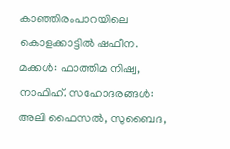കാഞ്ഞിരംപാറയിലെ കൊളക്കാട്ടിൽ ഷഫീന. മക്കൾ: ഫാത്തിമ നിഷ്വ, നാഫിഹ്. സഹോദരങ്ങൾ: അലി ഫൈസൽ, സുബൈദ,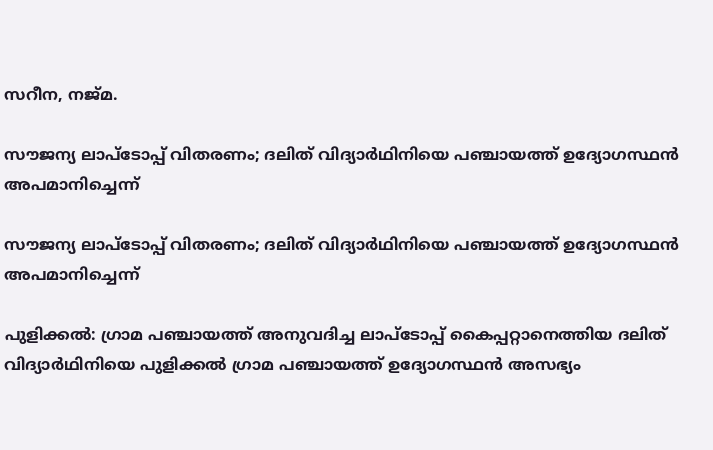സറീന, നജ്‌മ.

സൗജന്യ ലാപ്‌ടോപ്പ് വിതരണം; ദലിത് വിദ്യാർഥിനിയെ പഞ്ചായത്ത് ഉദ്യോഗസ്ഥൻ അപമാനിച്ചെന്ന്

സൗജന്യ ലാപ്‌ടോപ്പ് വിതരണം; ദലിത് വിദ്യാർഥിനിയെ പഞ്ചായത്ത് ഉദ്യോഗസ്ഥൻ അപമാനിച്ചെന്ന്

പുളിക്കല്‍: ഗ്രാമ പഞ്ചായത്ത് അനുവദിച്ച ലാപ്‌ടോപ്പ് കൈപ്പറ്റാനെത്തിയ ദലിത് വിദ്യാര്‍ഥിനിയെ പുളിക്കല്‍ ഗ്രാമ പഞ്ചായത്ത് ഉദ്യോഗസ്ഥന്‍ അസഭ്യം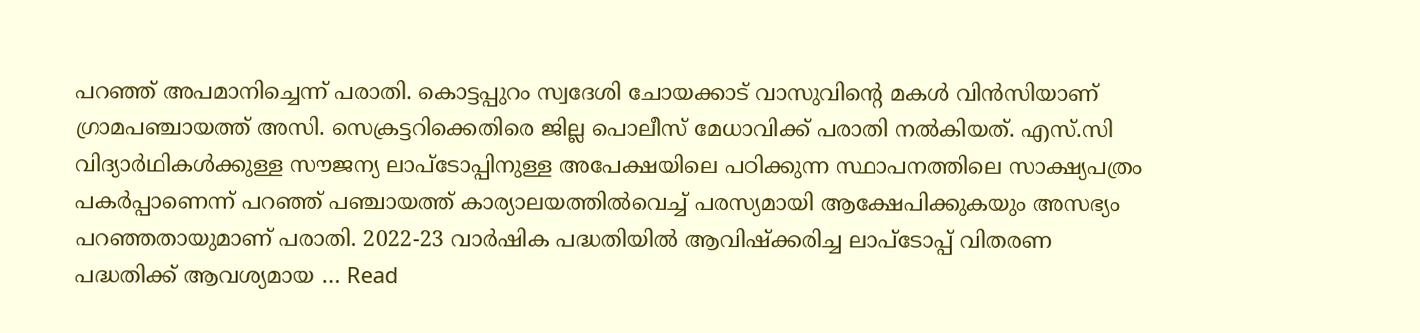പറഞ്ഞ് അപമാനിച്ചെന്ന് പരാതി. കൊട്ടപ്പുറം സ്വദേശി ചോയക്കാട് വാസുവിന്റെ മകള്‍ വിന്‍സിയാണ് ഗ്രാമപഞ്ചായത്ത് അസി. സെക്രട്ടറിക്കെതിരെ ജില്ല പൊലീസ് മേധാവിക്ക് പരാതി നല്‍കിയത്. എസ്.സി വിദ്യാര്‍ഥികള്‍ക്കുള്ള സൗജന്യ ലാപ്‌ടോപ്പിനുള്ള അപേക്ഷയിലെ പഠിക്കുന്ന സ്ഥാപനത്തിലെ സാക്ഷ്യപത്രം പകര്‍പ്പാണെന്ന് പറഞ്ഞ് പഞ്ചായത്ത് കാര്യാലയത്തില്‍വെച്ച് പരസ്യമായി ആക്ഷേപിക്കുകയും അസഭ്യം പറഞ്ഞതായുമാണ് പരാതി. 2022-23 വാര്‍ഷിക പദ്ധതിയില്‍ ആവിഷ്‌ക്കരിച്ച ലാപ്‌ടോപ്പ് വിതരണ പദ്ധതിക്ക് ആവശ്യമായ … Read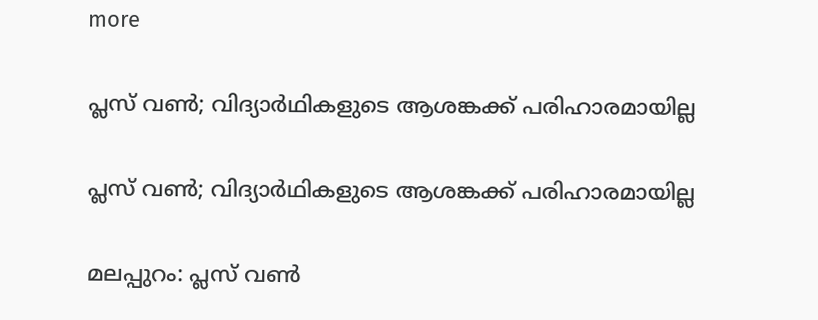more

പ്ലസ് വൺ; വിദ്യാർഥികളുടെ ആശങ്കക്ക് പരിഹാരമായില്ല

പ്ലസ് വൺ; വിദ്യാർഥികളുടെ ആശങ്കക്ക് പരിഹാരമായില്ല

മലപ്പുറം: പ്ലസ് വൺ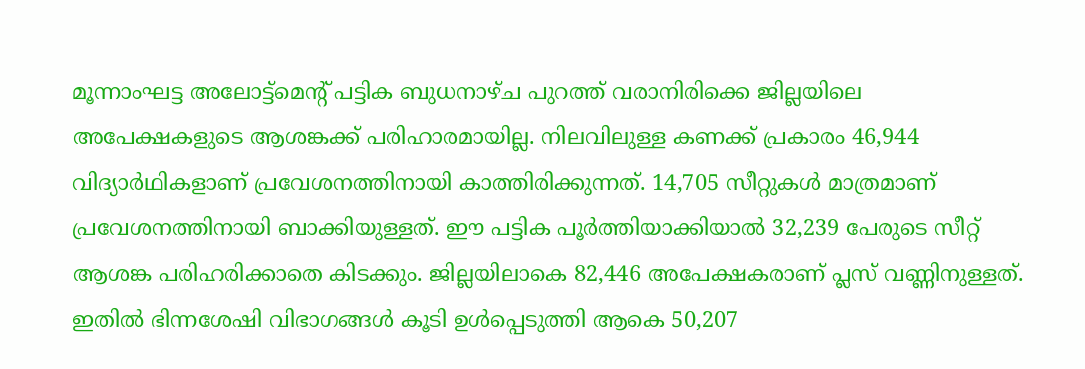മൂന്നാംഘട്ട അലോട്ട്മെന്റ് പട്ടിക ബുധനാഴ്ച പുറത്ത് വരാനിരിക്കെ ജില്ലയിലെ അപേക്ഷകളുടെ ആശങ്കക്ക് പരിഹാരമായില്ല. നിലവിലുള്ള കണക്ക് പ്രകാരം 46,944 വിദ്യാർഥികളാണ് പ്രവേശനത്തിനായി കാത്തിരിക്കുന്നത്. 14,705 സീറ്റുകൾ മാത്രമാണ് പ്രവേശനത്തിനായി ബാക്കിയുള്ളത്. ഈ പട്ടിക പൂർത്തിയാക്കിയാൽ 32,239 പേരുടെ സീറ്റ് ആശങ്ക പരിഹരിക്കാതെ കിടക്കും. ജില്ലയിലാകെ 82,446 അപേക്ഷകരാണ് പ്ലസ് വണ്ണിനുള്ളത്. ഇതിൽ ഭിന്നശേഷി വിഭാഗങ്ങൾ കൂടി ഉൾപ്പെടുത്തി ആകെ 50,207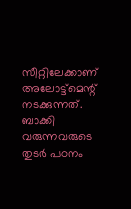സീറ്റിലേക്കാണ് അലോട്ട്മെന്റ് നടക്കുന്നത്. ബാക്കി വരുന്നവരുടെ തുടർ പഠനം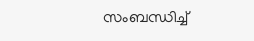സംബന്ധിച്ച്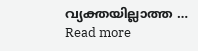വ്യക്തയില്ലാത്ത … Read more